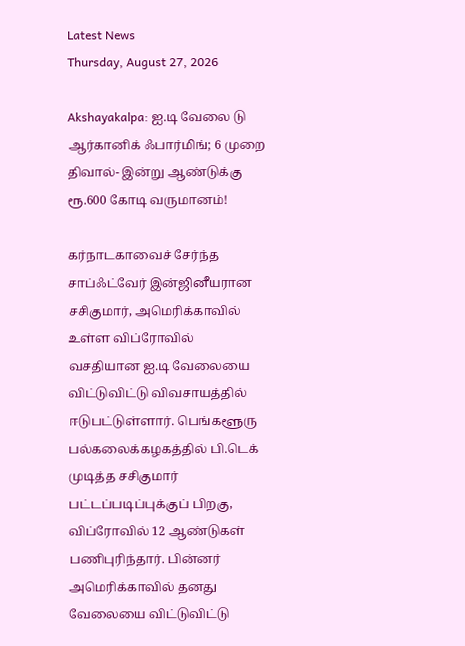Latest News
Thursday, August 27, 2026

Akshayakalpa: ஐ.டி வேலை டு ஆர்கானிக் ஃபார்மிங்; 6 முறை திவால்- இன்று ஆண்டுக்கு ரூ.600 கோடி வருமானம்!

கர்நாடகாவைச் சேர்ந்த சாப்ஃட்வேர் இன்ஜினீயரான சசிகுமார், அமெரிக்காவில் உள்ள விப்ரோவில் வசதியான ஐ.டி வேலையை விட்டுவிட்டு விவசாயத்தில் ஈடுபட்டுள்ளார். பெங்களூரு பல்கலைக்கழகத்தில் பி.டெக் முடித்த சசிகுமார் பட்டப்படிப்புக்குப் பிறகு, விப்ரோவில் 12 ஆண்டுகள் பணிபுரிந்தார். பின்னர் அமெரிக்காவில் தனது வேலையை விட்டுவிட்டு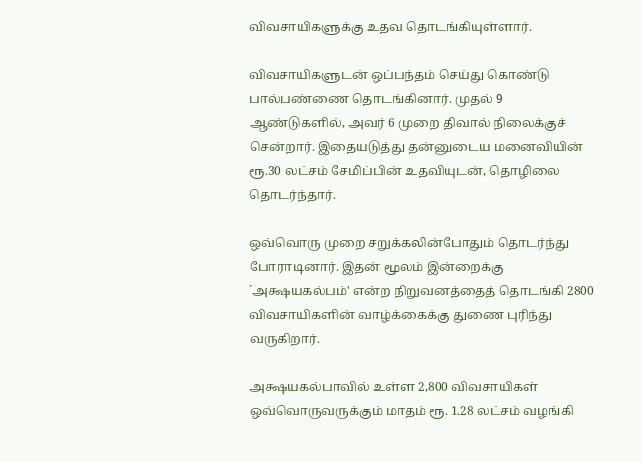விவசாயிகளுக்கு உதவ தொடங்கியுள்ளார்.

விவசாயிகளுடன் ஒப்பந்தம் செய்து கொண்டு பால்பண்ணை தொடங்கினார். முதல் 9 ஆண்டுகளில், அவர் 6 முறை திவால் நிலைக்குச் சென்றார். இதையடுத்து தன்னுடைய மனைவியின் ரூ.30 லட்சம் சேமிப்பின் உதவியுடன், தொழிலை தொடர்ந்தார்.

ஒவ்வொரு முறை சறுக்கலின்போதும் தொடர்ந்து போராடினார். இதன் மூலம் இன்றைக்கு `அக்ஷயகல்பம்' என்ற நிறுவனத்தைத் தொடங்கி 2800 விவசாயிகளின் வாழ்க்கைக்கு துணை புரிந்து வருகிறார்.

அக்ஷயகல்பாவில் உள்ள 2,800 விவசாயிகள் ஒவ்வொருவருக்கும் மாதம் ரூ. 1.28 லட்சம் வழங்கி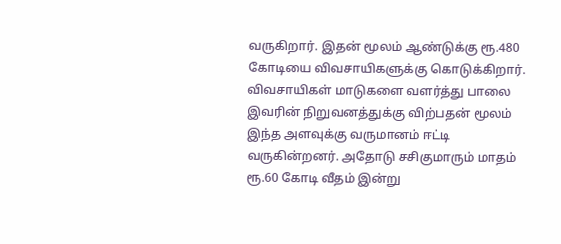வருகிறார். இதன் மூலம் ஆண்டுக்கு ரூ.480 கோடியை விவசாயிகளுக்கு கொடுக்கிறார். விவசாயிகள் மாடுகளை வளர்த்து பாலை இவரின் நிறுவனத்துக்கு விற்பதன் மூலம் இந்த அளவுக்கு வருமானம் ஈட்டி வருகின்றனர். அதோடு சசிகுமாரும் மாதம் ரூ.60 கோடி வீதம் இன்று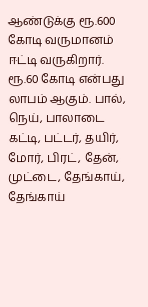ஆண்டுக்கு ரூ.600 கோடி வருமானம் ஈட்டி வருகிறார். ரூ.60 கோடி என்பது லாபம் ஆகும். பால், நெய், பாலாடை கட்டி, பட்டர், தயிர், மோர், பிரட், தேன், முட்டை, தேங்காய், தேங்காய்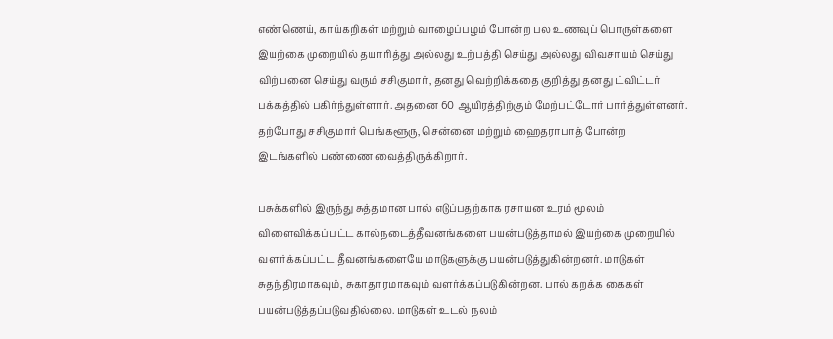எண்ணெய், காய்கறிகள் மற்றும் வாழைப்பழம் போன்ற பல உணவுப் பொருள்களை இயற்கை முறையில் தயாரித்து அல்லது உற்பத்தி செய்து அல்லது விவசாயம் செய்து விற்பனை செய்து வரும் சசிகுமார், தனது வெற்றிக்கதை குறித்து தனது ட்விட்டர் பக்கத்தில் பகிர்ந்துள்ளார். அதனை 60 ஆயிரத்திற்கும் மேற்பட்டோர் பார்த்துள்ளனர். தற்போது சசிகுமார் பெங்களூரு, சென்னை மற்றும் ஹைதராபாத் போன்ற இடங்களில் பண்ணை வைத்திருக்கிறார்.

பசுக்களில் இருந்து சுத்தமான பால் எடுப்பதற்காக ரசாயன உரம் மூலம் விளைவிக்கப்பட்ட கால்நடைத்தீவனங்களை பயன்படுத்தாமல் இயற்கை முறையில் வளர்க்கப்பட்ட தீவனங்களையே மாடுகளுக்கு பயன்படுத்துகின்றனர். மாடுகள் சுதந்திரமாகவும், சுகாதாரமாகவும் வளர்க்கப்படுகின்றன. பால் கறக்க கைகள் பயன்படுத்தப்படுவதில்லை. மாடுகள் உடல் நலம்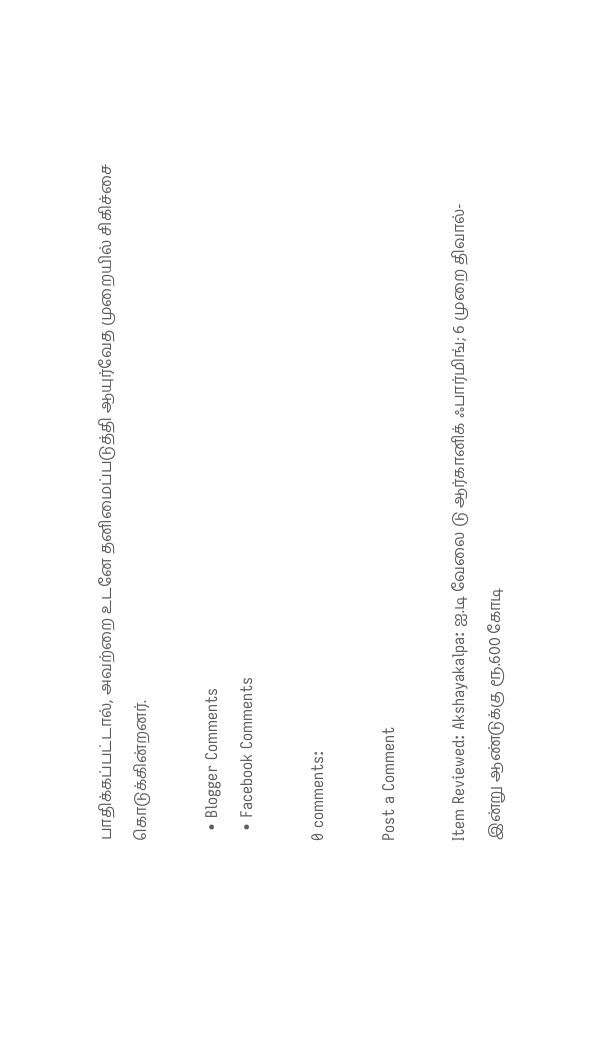பாதிக்கப்பட்டால், அவற்றை உடனே தனிமைப்படுத்தி ஆயுர்வேத முறையில் சிகிச்சை கொடுக்கின்றனர்.

  • Blogger Comments
  • Facebook Comments

0 comments:

Post a Comment

Item Reviewed: Akshayakalpa: ஐ.டி வேலை டு ஆர்கானிக் ஃபார்மிங்; 6 முறை திவால்- இன்று ஆண்டுக்கு ரூ.600 கோடி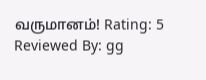வருமானம்! Rating: 5 Reviewed By: gg